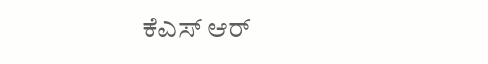ಕೆಎಸ್ ಆರ್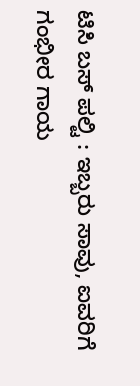ಟಿಸಿ ಬಸ್ ಪಲ್ಟಿ : ಇಬ್ಬರು ಸಾವು, ಐವರಿಗೆ ಗಂಭೀರ ಗಾಯ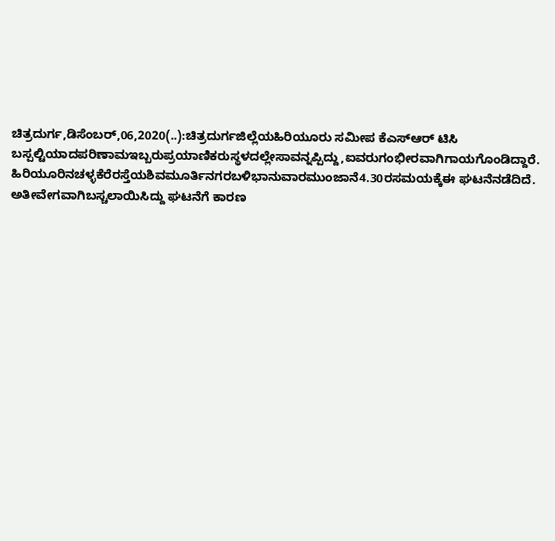ಚಿತ್ರದುರ್ಗ,ಡಿಸೆಂಬರ್,06,2020(..):ಚಿತ್ರದುರ್ಗಜಿಲ್ಲೆಯಹಿರಿಯೂರು ಸಮೀಪ ಕೆಎಸ್ಆರ್ ಟಿಸಿ ಬಸ್ಪಲ್ಟಿಯಾದಪರಿಣಾಮಇಬ್ಬರುಪ್ರಯಾಣಿಕರುಸ್ಥಳದಲ್ಲೇಸಾವನ್ನಪ್ಪಿದ್ದು,ಐವರುಗಂಭೀರವಾಗಿಗಾಯಗೊಂಡಿದ್ದಾರೆ. ಹಿರಿಯೂರಿನಚಳ್ಳಕೆರೆರಸ್ತೆಯಶಿವಮೂರ್ತಿನಗರಬಳಿಭಾನುವಾರಮುಂಜಾನೆ4.30ರಸಮಯಕ್ಕೆಈ ಘಟನೆನಡೆದಿದೆ. ಅತೀವೇಗವಾಗಿಬಸ್ಚಲಾಯಿಸಿದ್ದು ಘಟನೆಗೆ ಕಾರಣ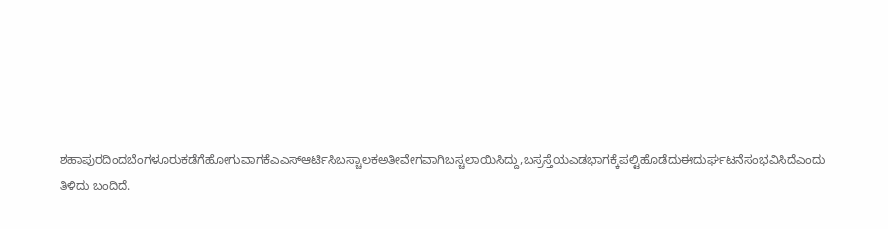ಶಹಾಪುರದಿಂದಬೆಂಗಳೂರುಕಡೆಗೆಹೋಗುವಾಗಕೆಎಎಸ್ಆರ್ಟಿಸಿಬಸ್ಚಾಲಕಅತೀವೇಗವಾಗಿಬಸ್ಚಲಾಯಿಸಿದ್ದು,ಬಸ್ರಸ್ತೆಯಎಡಭಾಗಕ್ಕೆಪಲ್ಟಿಹೊಡೆದುಈದುರ್ಘಟನೆಸಂಭವಿಸಿದೆಎಂದು ತಿಳಿದು ಬಂದಿದೆ.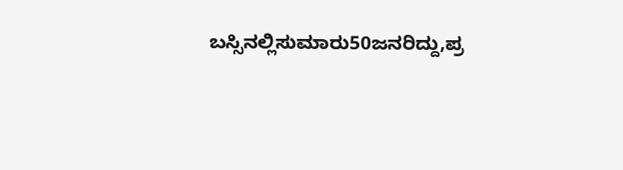ಬಸ್ಸಿನಲ್ಲಿಸುಮಾರು50ಜನರಿದ್ದು,ಪ್ರ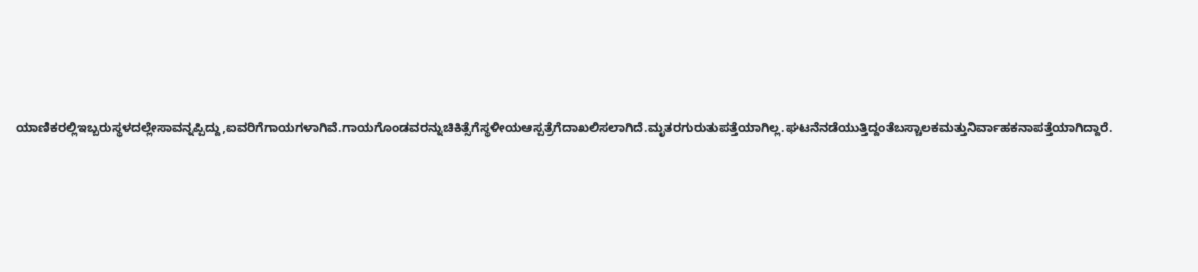ಯಾಣಿಕರಲ್ಲಿಇಬ್ಬರುಸ್ಥಳದಲ್ಲೇಸಾವನ್ನಪ್ಪಿದ್ದು,ಐವರಿಗೆಗಾಯಗಳಾಗಿವೆ.ಗಾಯಗೊಂಡವರನ್ನುಚಿಕಿತ್ಸೆಗೆಸ್ಥಳೀಯಆಸ್ಪತ್ರೆಗೆದಾಖಲಿಸಲಾಗಿದೆ.ಮೃತರಗುರುತುಪತ್ತೆಯಾಗಿಲ್ಲ.ಘಟನೆನಡೆಯುತ್ತಿದ್ದಂತೆಬಸ್ಚಾಲಕಮತ್ತುನಿರ್ವಾಹಕನಾಪತ್ತೆಯಾಗಿದ್ದಾರೆ.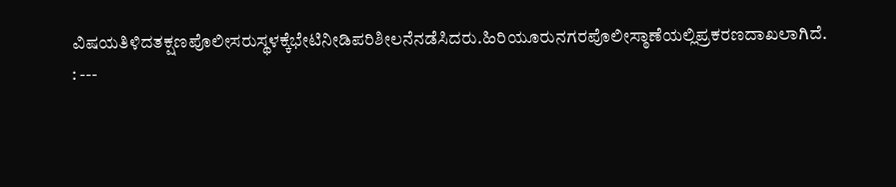ವಿಷಯತಿಳಿದತಕ್ಷಣಪೊಲೀಸರುಸ್ಥಳಕ್ಕೆಭೇಟಿನೀಡಿಪರಿಶೀಲನೆನಡೆಸಿದರು.ಹಿರಿಯೂರುನಗರಪೊಲೀಸ್ಠಾಣೆಯಲ್ಲಿಪ್ರಕರಣದಾಖಲಾಗಿದೆ. : ---